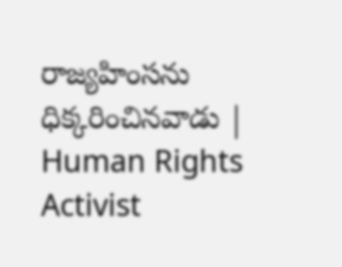రాజ్యహింసను ధిక్కరించినవాడు | Human Rights Activist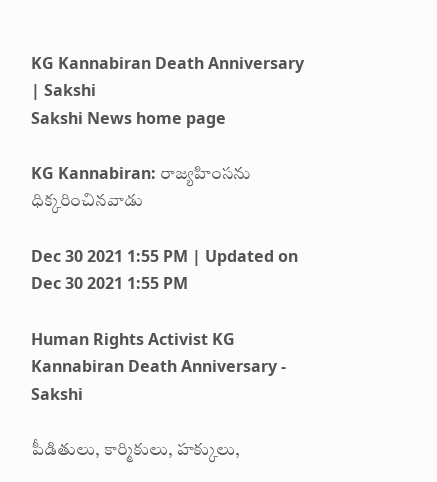KG Kannabiran Death Anniversary | Sakshi
Sakshi News home page

KG Kannabiran: రాజ్యహింసను ధిక్కరించినవాడు

Dec 30 2021 1:55 PM | Updated on Dec 30 2021 1:55 PM

Human Rights Activist KG Kannabiran Death Anniversary - Sakshi

పీడితులు, కార్మికులు, హక్కులు,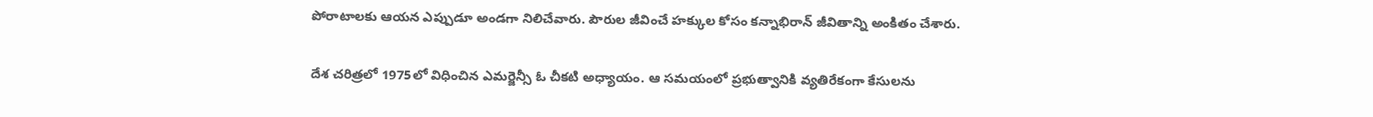పోరాటాలకు ఆయన ఎప్పుడూ అండగా నిలిచేవారు. పౌరుల జీవించే హక్కుల కోసం కన్నాభిరాన్‌ జీవితాన్ని అంకితం చేశారు.

దేశ చరిత్రలో 1975లో విధించిన ఎమర్జెన్సీ ఓ చీకటి అధ్యాయం. ఆ సమయంలో ప్రభుత్వానికి వ్యతిరేకంగా కేసులను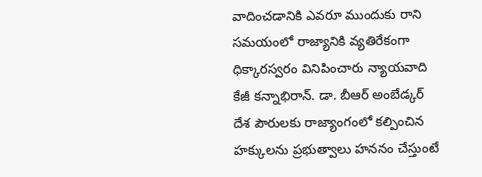వాదించడానికి ఎవరూ ముందుకు రాని సమయంలో రాజ్యానికి వ్యతిరేకంగా ధిక్కారస్వరం వినిపించారు న్యాయవాది కేజీ కన్నాభిరాన్‌. డా. బీఆర్‌ అంబేడ్కర్‌ దేశ పౌరులకు రాజ్యాంగంలో కల్పించిన హక్కులను ప్రభుత్వాలు హననం చేస్తుంటే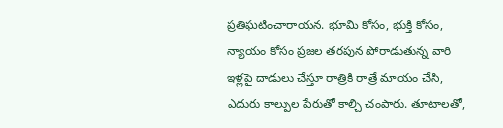ప్రతిఘటించారాయన. భూమి కోసం, భుక్తి కోసం, న్యాయం కోసం ప్రజల తరపున పోరాడుతున్న వారి ఇళ్లపై దాడులు చేస్తూ రాత్రికి రాత్రే మాయం చేసి, ఎదురు కాల్పుల పేరుతో కాల్చి చంపారు. తూటాలతో,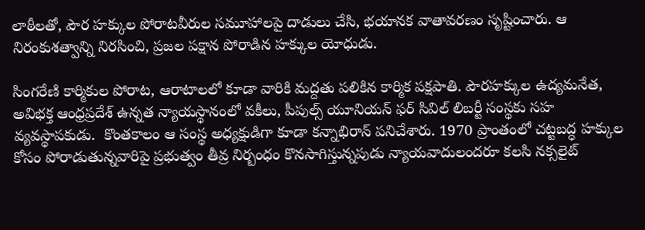లాఠీలతో, పౌర హక్కుల పోరాటవీరుల సమూహాలపై దాడులు చేసి, భయానక వాతావరణం సృష్టించారు. ఆ నిరంకుశత్వాన్ని నిరసించి, ప్రజల పక్షాన పోరాడిన హక్కుల యోధుడు.

సింగరేణి కార్మికుల పోరాట, ఆరాటాలలో కూడా వారికి మద్దతు పలికిన కార్మిక పక్షపాతి. పౌరహక్కుల ఉద్యమనేత, అవిభక్త ఆంధ్రప్రదేశ్‌ ఉన్నత న్యాయస్థానంలో వకీలు, పీపుల్స్‌ యూనియన్‌ ఫర్‌ సివిల్‌ లిబర్టీ సంస్థకు సహ వ్యవస్థాపకుడు.  కొంతకాలం ఆ సంస్థ అధ్యక్షుడిగా కూడా కన్నాభిరాన్‌ పనిచేశారు. 1970 ప్రాంతంలో చట్టబద్ధ హక్కుల కోసం పోరాడుతున్నవారిపై ప్రభుత్వం తీవ్ర నిర్బంధం కొనసాగిస్తున్నపుడు న్యాయవాదులందరూ కలసి నక్సలైట్‌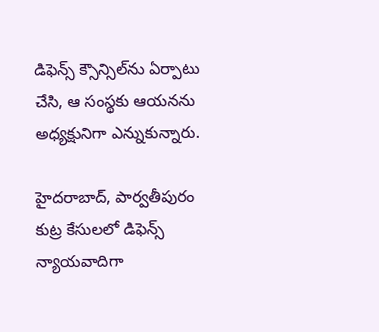డిఫెన్స్‌ క్సౌన్సిల్‌ను ఏర్పాటు చేసి, ఆ సంస్థకు ఆయనను అధ్యక్షునిగా ఎన్నుకున్నారు.

హైదరాబాద్, పార్వతీపురం కుట్ర కేసులలో డిఫెన్స్‌ న్యాయవాదిగా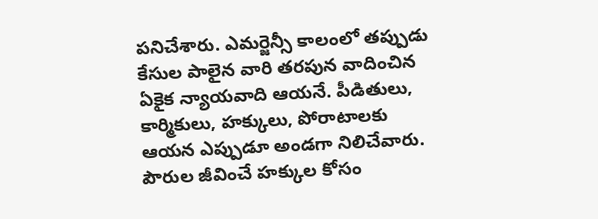పనిచేశారు. ఎమర్జెన్సీ కాలంలో తప్పుడు కేసుల పాలైన వారి తరపున వాదించిన ఏకైక న్యాయవాది ఆయనే. పీడితులు, కార్మికులు, హక్కులు, పోరాటాలకు ఆయన ఎప్పుడూ అండగా నిలిచేవారు. పౌరుల జీవించే హక్కుల కోసం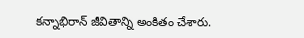కన్నాభిరాన్‌ జీవితాన్ని అంకితం చేశారు.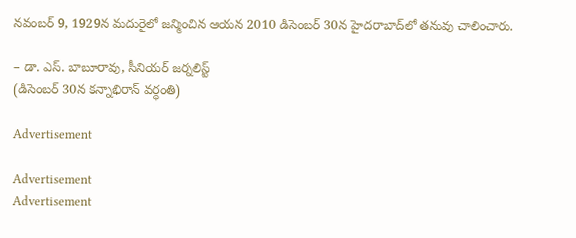నవంబర్‌ 9, 1929న మదురైలో జన్మించిన ఆయన 2010 డిసెంబర్‌ 30న హైదరాబాద్‌లో తనువు చాలించారు.

– డా. ఎస్‌. బాబూరావు, సీనియర్‌ జర్నలిస్ట్‌
(డిసెంబర్‌ 30న కన్నాభిరాన్‌ వర్ధంతి)

Advertisement

Advertisement
Advertisement